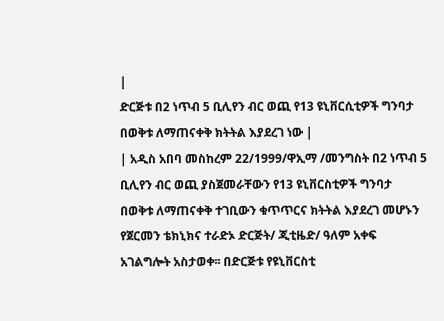|
ድርጅቱ በ2 ነጥብ 5 ቢሊየን ብር ወጪ የ13 ዩኒቨርሲቲዎች ግንባታ በወቅቱ ለማጠናቀቅ ክትትል እያደረገ ነው |
| አዲስ አበባ መስከረም 22/1999/ዋኢማ /መንግስት በ2 ነጥብ 5 ቢሊየን ብር ወጪ ያስጀመራቸውን የ13 ዩኒቨርስቲዎች ግንባታ በወቅቱ ለማጠናቀቅ ተገቢውን ቁጥጥርና ክትትል እያደረገ መሆኑን የጀርመን ቴክኒክና ተራድኦ ድርጅት/ ጂቲዜድ/ ዓለም አቀፍ አገልግሎት አስታወቀ፡፡ በድርጅቱ የዩኒቨርስቲ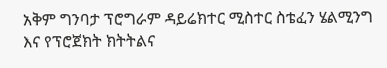አቅም ግንባታ ፕሮግራም ዳይሬክተር ሚስተር ስቴፈን ሄልሚንግ እና የፕሮጀክት ክትትልና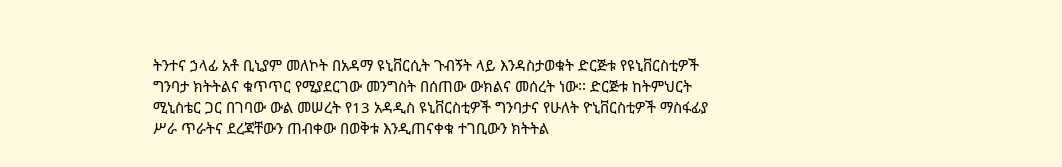ትንተና ኃላፊ አቶ ቢኒያም መለኮት በአዳማ ዩኒቨርሲት ጉብኝት ላይ እንዳስታወቁት ድርጅቱ የዩኒቨርስቲዎች ግንባታ ክትትልና ቁጥጥር የሚያደርገው መንግስት በሰጠው ውክልና መሰረት ነው፡፡ ድርጅቱ ከትምህርት ሚኒስቴር ጋር በገባው ውል መሠረት የ13 አዳዲስ ዩኒቨርስቲዎች ግንባታና የሁለት ዮኒቨርስቲዎች ማስፋፊያ ሥራ ጥራትና ደረጃቸውን ጠብቀው በወቅቱ እንዲጠናቀቁ ተገቢውን ክትትል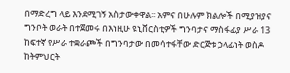በማድረግ ላይ እንደሚገኝ አስታውቀዋል፡፡ አምና በሁሉም ክልሎች በሚያዝያና ግንቦት ወራት በተጀመሩ በእነዚሁ ዩኒቨርስቲዎች ግንባታና ማስፋፊያ ሥራ 13 ከፍተኛ የሥራ ተቋራጮች በግንባታው በመሳተፋቸው ድርጅቱ ኃላፊነት ወስዶ ከትምህርት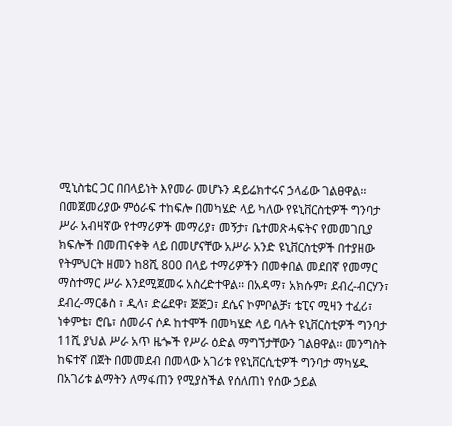ሚኒስቴር ጋር በበላይነት እየመራ መሆኑን ዳይሬክተሩና ኃላፊው ገልፀዋል፡፡ በመጀመሪያው ምዕራፍ ተከፍሎ በመካሄድ ላይ ካለው የዩኒቨርስቲዎች ግንባታ ሥራ አብዛኛው የተማሪዎች መማሪያ፣ መኝታ፣ ቤተመጽሓፍትና የመመገቢያ ክፍሎች በመጠናቀቅ ላይ በመሆናቸው አሥራ አንድ ዩኒቨርስቲዎች በተያዘው የትምህርት ዘመን ከ8ሺ 800 በላይ ተማሪዎችን በመቀበል መደበኛ የመማር ማስተማር ሥራ እንደሚጀመሩ አስረድተዋል፡፡ በአዳማ፣ አክሱም፣ ደብረ-ብርሃን፣ ደብረ-ማርቆስ ፣ ዲላ፣ ድሬደዋ፣ ጅጅጋ፣ ደሴና ኮምቦልቻ፣ ቴፒና ሚዛን ተፈሪ፣ ነቀምቴ፣ ሮቤ፣ ሰመራና ሶዶ ከተሞች በመካሄድ ላይ ባሉት ዩኒቨርስቲዎች ግንባታ 11ሺ ያህል ሥራ አጥ ዜጐች የሥራ ዕድል ማግኘታቸውን ገልፀዋል፡፡ መንግስት ከፍተኛ በጀት በመመደብ በመላው አገሪቱ የዩኒቨርሲቲዎች ግንባታ ማካሄዱ በአገሪቱ ልማትን ለማፋጠን የሚያስችል የሰለጠነ የሰው ኃይል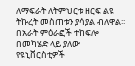ለማፍራት ለትምህርቱ ዘርፍ ልዩ ትኩረት መስጠቱን ያሳያል ብለዋል፡፡ በአራት ምዕራፎች ተከፍሎ በመካሄድ ላይ ያለው የዩኒቨርስቲዎች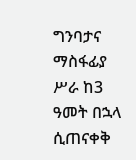ግንባታና ማስፋፊያ ሥራ ከ3 ዓመት በኋላ ሲጠናቀቅ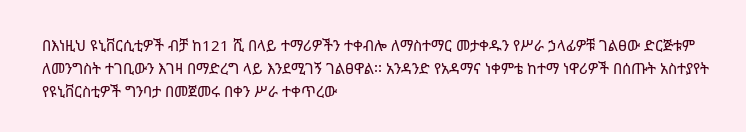በእነዚህ ዩኒቨርሲቲዎች ብቻ ከ121 ሺ በላይ ተማሪዎችን ተቀብሎ ለማስተማር መታቀዱን የሥራ ኃላፊዎቹ ገልፀው ድርጅቱም ለመንግስት ተገቢውን እገዛ በማድረግ ላይ እንደሚገኝ ገልፀዋል፡፡ አንዳንድ የአዳማና ነቀምቴ ከተማ ነዋሪዎች በሰጡት አስተያየት የዩኒቨርስቲዎች ግንባታ በመጀመሩ በቀን ሥራ ተቀጥረው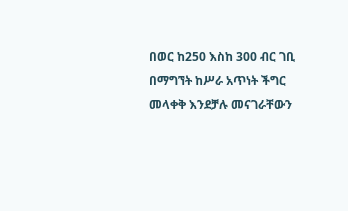በወር ከ250 እስከ 300 ብር ገቢ በማግኘት ከሥራ አጥነት ችግር መላቀቅ እንደቻሉ መናገራቸውን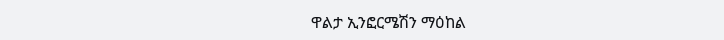ዋልታ ኢንፎርሜሽን ማዕከል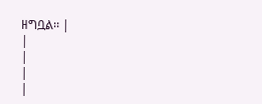ዘግቧል፡፡ |
|
|
|
|